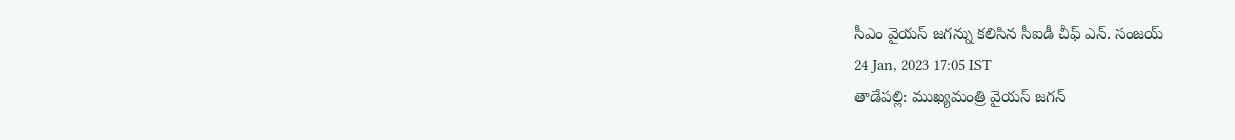సీఎం వైయస్ జగన్ను కలిసిన సీఐడీ చీఫ్ ఎన్. సంజయ్
24 Jan, 2023 17:05 IST
తాడేపల్లి: ముఖ్యమంత్రి వైయస్ జగన్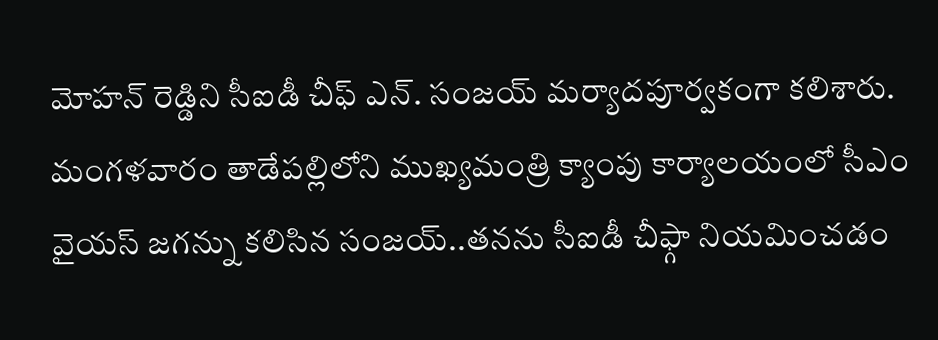మోహన్ రెడ్డిని సీఐడీ చీఫ్ ఎన్. సంజయ్ మర్యాదపూర్వకంగా కలిశారు. మంగళవారం తాడేపల్లిలోని ముఖ్యమంత్రి క్యాంపు కార్యాలయంలో సీఎం వైయస్ జగన్ను కలిసిన సంజయ్..తనను సీఐడీ చీఫ్గా నియమించడం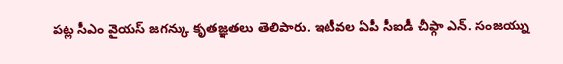పట్ల సీఎం వైయస్ జగన్కు కృతజ్ఞతలు తెలిపారు. ఇటీవల ఏపీ సీఐడీ చీఫ్గా ఎన్. సంజయ్ను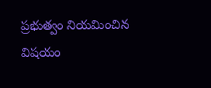ప్రభుత్వం నియమించిన విషయం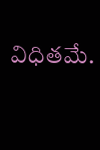విధితమే.